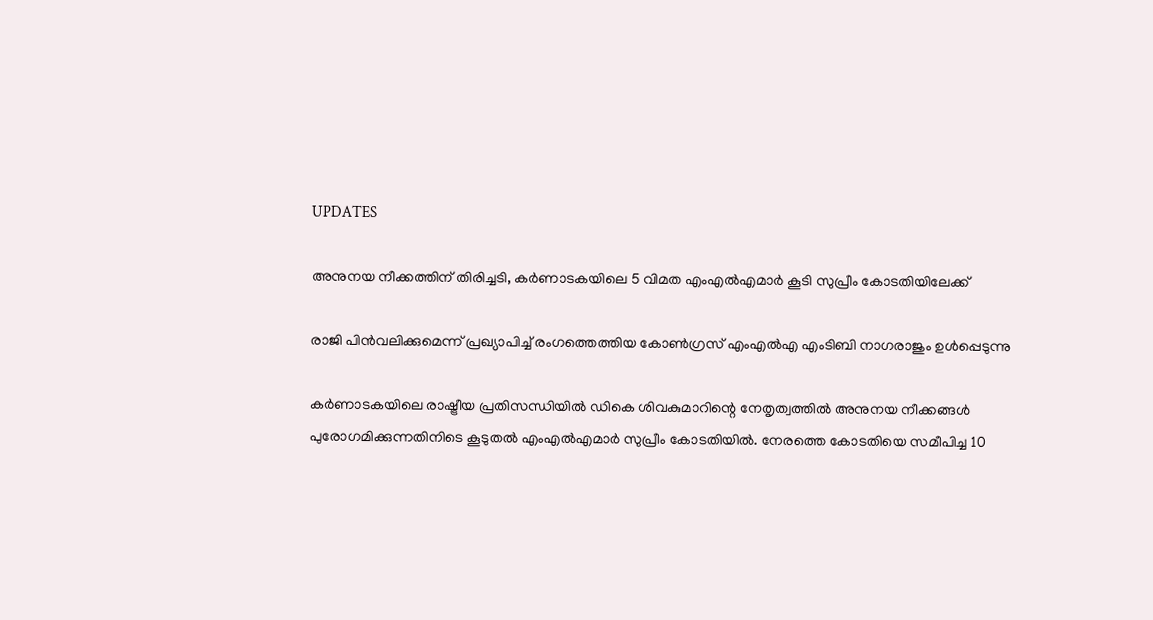UPDATES

അനുനയ നീക്കത്തിന് തിരിച്ചടി, കർണാടകയിലെ 5 വിമത എംഎൽഎമാർ കൂടി സുപ്രീം കോടതിയിലേക്ക്

രാജി പിന്‍വലിക്കുമെന്ന് പ്രഖ്യാപിച്ച് രംഗത്തെത്തിയ കോണ്‍ഗ്രസ് എംഎല്‍എ എംടിബി നാഗരാജും ഉൾപ്പെടുന്നു

കർണാടകയിലെ രാഷ്ട്രീയ പ്രതിസന്ധിയിൽ ഡികെ ശിവകുമാറിന്റെ നേതൃത്വത്തിൽ അനുനയ നീക്കങ്ങൾ പുരോഗമിക്കുന്നതിനിടെ കൂടുതൽ എംഎൽഎമാർ സുപ്രീം കോടതിയിൽ. നേരത്തെ കോടതിയെ സമീപിച്ച 10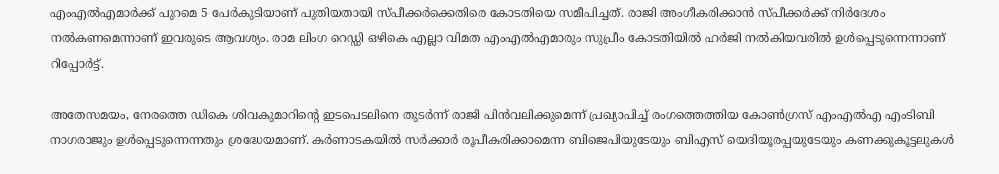എംഎൽഎമാർക്ക് പുറമെ 5 പേർകുടിയാണ് പുതിയതായി സ്പീക്കർക്കെതിരെ കോടതിയെ സമീപിച്ചത്. രാജി അംഗീകരിക്കാൻ സ്പീക്കര്‍ക്ക് നിർദേശം നൽകണമെന്നാണ് ഇവരുടെ ആവശ്യം. രാമ ലിംഗ റെഡ്ഡി ഒഴികെ എല്ലാ വിമത എംഎൽഎമാരും സുപ്രീം കോടതിയിൽ ഹർജി നൽകിയവരിൽ ഉൾപ്പെടുന്നെന്നാണ് റിപ്പോർട്ട്.

അതേസമയം, നേരത്തെ ഡികെ ശിവകുമാറിന്റെ ഇടപെടലിനെ തുടർന്ന് രാജി പിന്‍വലിക്കുമെന്ന് പ്രഖ്യാപിച്ച് രംഗത്തെത്തിയ കോണ്‍ഗ്രസ് എംഎല്‍എ എംടിബി നാഗരാജും ഉൾപ്പെടുന്നെന്നതും ശ്രദ്ധേയമാണ്. കര്‍ണാടകയില്‍ സര്‍ക്കാര്‍ രൂപീകരിക്കാമെന്ന ബിജെപിയുടേയും ബിഎസ് യെദിയൂരപ്പയുടേയും കണക്കുകൂട്ടലുകള്‍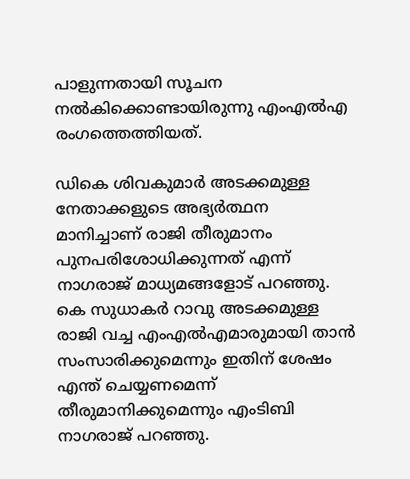പാളുന്നതായി സൂചന നല്‍കിക്കൊണ്ടായിരുന്നു എംഎൽഎ രംഗത്തെത്തിയത്.

ഡികെ ശിവകുമാര്‍ അടക്കമുള്ള നേതാക്കളുടെ അഭ്യര്‍ത്ഥന മാനിച്ചാണ് രാജി തീരുമാനം പുനപരിശോധിക്കുന്നത് എന്ന് നാഗരാജ് മാധ്യമങ്ങളോട് പറഞ്ഞു. കെ സുധാകര്‍ റാവു അടക്കമുള്ള രാജി വച്ച എംഎല്‍എമാരുമായി താന്‍ സംസാരിക്കുമെന്നും ഇതിന് ശേഷം എന്ത് ചെയ്യണമെന്ന് തീരുമാനിക്കുമെന്നും എംടിബി നാഗരാജ് പറഞ്ഞു.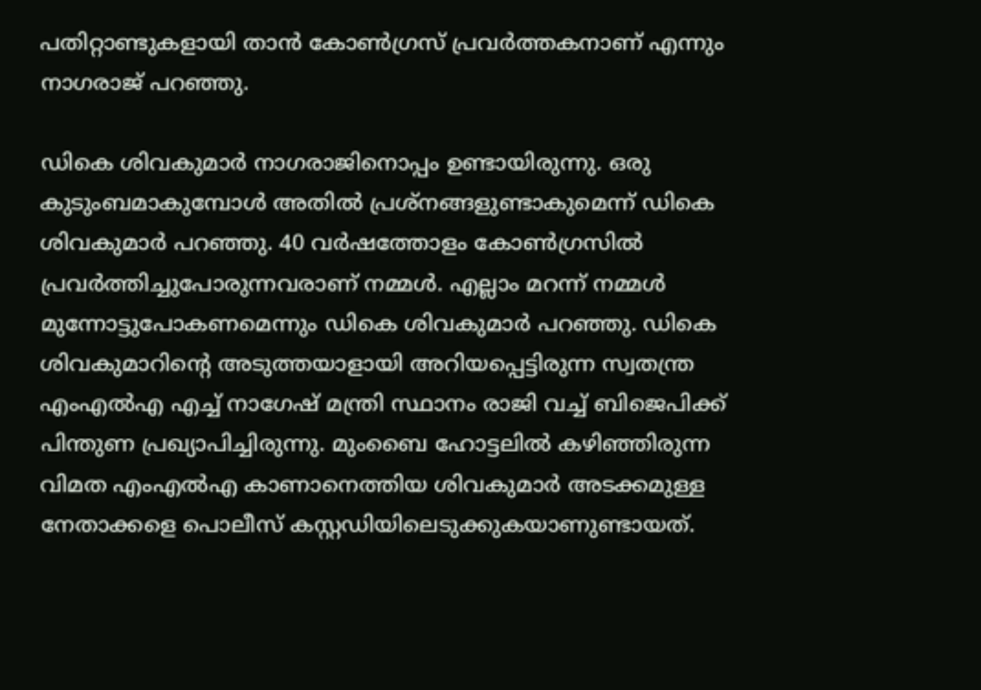പതിറ്റാണ്ടുകളായി താന്‍ കോണ്‍ഗ്രസ് പ്രവര്‍ത്തകനാണ് എന്നും നാഗരാജ് പറഞ്ഞു.

ഡികെ ശിവകുമാര്‍ നാഗരാജിനൊപ്പം ഉണ്ടായിരുന്നു. ഒരു കുടുംബമാകുമ്പോള്‍ അതില്‍ പ്രശ്‌നങ്ങളുണ്ടാകുമെന്ന് ഡികെ ശിവകുമാര്‍ പറഞ്ഞു. 40 വര്‍ഷത്തോളം കോണ്‍ഗ്രസില്‍ പ്രവര്‍ത്തിച്ചുപോരുന്നവരാണ് നമ്മള്‍. എല്ലാം മറന്ന് നമ്മള്‍ മുന്നോട്ടുപോകണമെന്നും ഡികെ ശിവകുമാര്‍ പറഞ്ഞു. ഡികെ ശിവകുമാറിന്റെ അടുത്തയാളായി അറിയപ്പെട്ടിരുന്ന സ്വതന്ത്ര എംഎല്‍എ എച്ച് നാഗേഷ് മന്ത്രി സ്ഥാനം രാജി വച്ച് ബിജെപിക്ക് പിന്തുണ പ്രഖ്യാപിച്ചിരുന്നു. മുംബൈ ഹോട്ടലില്‍ കഴിഞ്ഞിരുന്ന വിമത എംഎല്‍എ കാണാനെത്തിയ ശിവകുമാര്‍ അടക്കമുള്ള നേതാക്കളെ പൊലീസ് കസ്റ്റഡിയിലെടുക്കുകയാണുണ്ടായത്.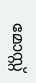മോസ്റ്റ്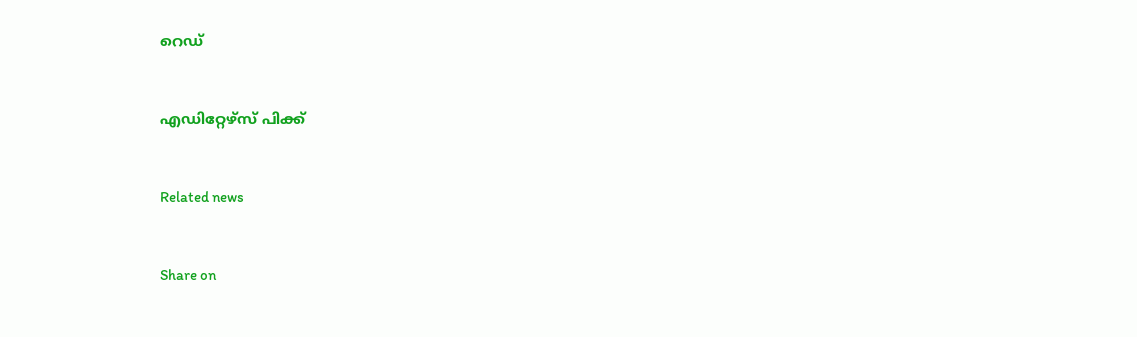റെഡ്


എഡിറ്റേഴ്സ് പിക്ക്


Related news


Share on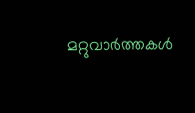മറ്റുവാര്‍ത്തകള്‍